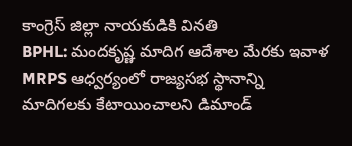కాంగ్రెస్ జిల్లా నాయకుడికి వినతి
BPHL: మందకృష్ణ మాదిగ ఆదేశాల మేరకు ఇవాళ MRPS ఆధ్వర్యంలో రాజ్యసభ స్థానాన్ని మాదిగలకు కేటాయించాలని డిమాండ్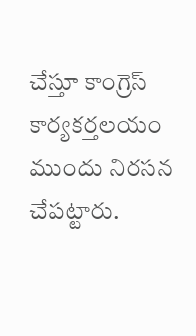చేస్తూ కాంగ్రెస్ కార్యకర్తలయం ముందు నిరసన చేపట్టారు.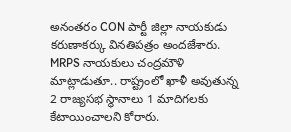అనంతరం CON పార్టీ జిల్లా నాయకుడు కరుణాకర్కు వినతిపత్రం అందజేశారు. MRPS నాయకులు చంద్రమౌళి మాట్లాడుతూ.. రాష్ట్రంలో ఖాళీ అవుతున్న 2 రాజ్యసభ స్థానాలు 1 మాదిగలకు కేటాయించాలని కోరారు.